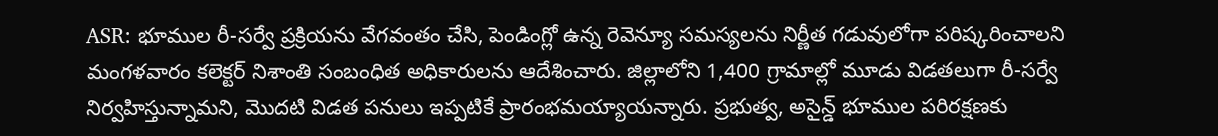ASR: భూముల రీ-సర్వే ప్రక్రియను వేగవంతం చేసి, పెండింగ్లో ఉన్న రెవెన్యూ సమస్యలను నిర్ణీత గడువులోగా పరిష్కరించాలని మంగళవారం కలెక్టర్ నిశాంతి సంబంధిత అధికారులను ఆదేశించారు. జిల్లాలోని 1,400 గ్రామాల్లో మూడు విడతలుగా రీ-సర్వే నిర్వహిస్తున్నామని, మొదటి విడత పనులు ఇప్పటికే ప్రారంభమయ్యాయన్నారు. ప్రభుత్వ, అసైన్డ్ భూముల పరిరక్షణకు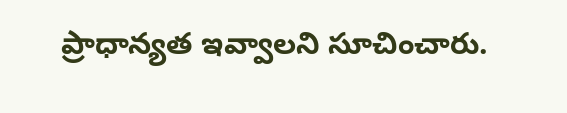ప్రాధాన్యత ఇవ్వాలని సూచించారు.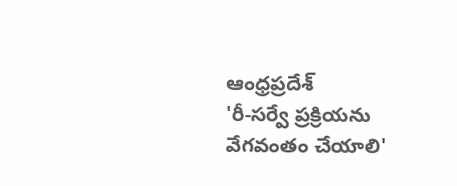ఆంధ్రప్రదేశ్
'రీ-సర్వే ప్రక్రియను వేగవంతం చేయాలి'